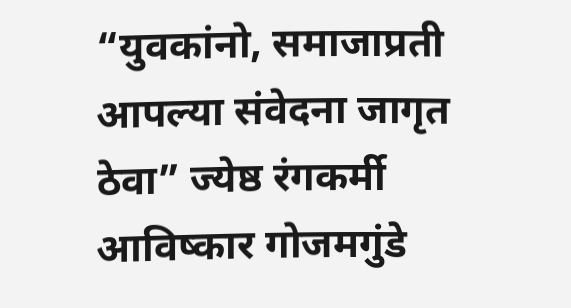“युवकांनो, समाजाप्रती आपल्या संवेदना जागृत ठेवा” ज्येष्ठ रंगकर्मी आविष्कार गोजमगुंडे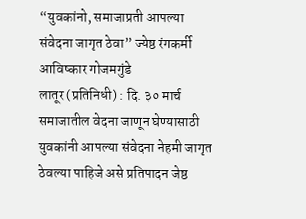“युवकांनो, समाजाप्रती आपल्या संवेदना जागृत ठेवा” ज्येष्ठ रंगकर्मी आविष्कार गोजमगुंडे
लातूर (प्रतिनिधी) : दि. ३० मार्च समाजातील वेदना जाणून घेण्यासाठी युवकांनी आपल्या संवेदना नेहमी जागृत ठेवल्या पाहिजे असे प्रतिपादन जेष्ठ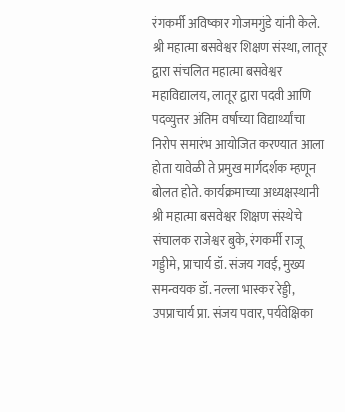रंगकर्मी अविष्कार गोजमगुंडे यांनी केले. श्री महात्मा बसवेश्वर शिक्षण संस्था, लातूर द्वारा संचलित महात्मा बसवेश्वर महाविद्यालय, लातूर द्वारा पदवी आणि पदव्युत्तर अंतिम वर्षाच्या विद्यार्थ्यांचा निरोप समारंभ आयोजित करण्यात आला होता यावेळी ते प्रमुख मार्गदर्शक म्हणून बोलत होते. कार्यक्रमाच्या अध्यक्षस्थानी श्री महात्मा बसवेश्वर शिक्षण संस्थेचे संचालक राजेश्वर बुके, रंगकर्मी राजू गड्डीमे, प्राचार्य डॉ. संजय गवई, मुख्य समन्वयक डॉ. नल्ला भास्कर रेड्डी, उपप्राचार्य प्रा. संजय पवार, पर्यवेक्षिका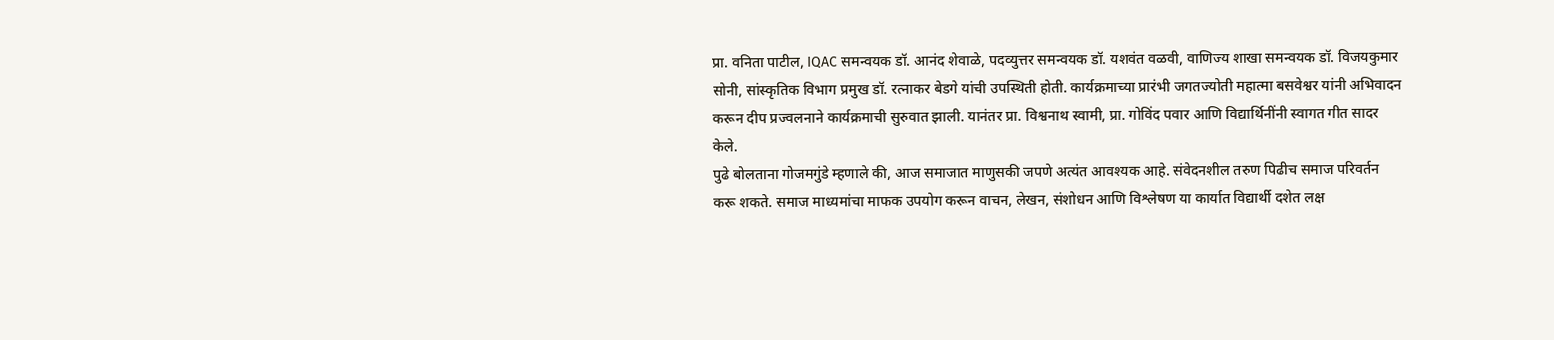प्रा. वनिता पाटील, IQAC समन्वयक डॉ. आनंद शेवाळे, पदव्युत्तर समन्वयक डॉ. यशवंत वळवी, वाणिज्य शाखा समन्वयक डॉ. विजयकुमार सोनी, सांस्कृतिक विभाग प्रमुख डॉ. रत्नाकर बेडगे यांची उपस्थिती होती. कार्यक्रमाच्या प्रारंभी जगतज्योती महात्मा बसवेश्वर यांनी अभिवादन करून दीप प्रज्वलनाने कार्यक्रमाची सुरुवात झाली. यानंतर प्रा. विश्वनाथ स्वामी, प्रा. गोविंद पवार आणि विद्यार्थिनींनी स्वागत गीत सादर केले.
पुढे बोलताना गोजमगुंडे म्हणाले की, आज समाजात माणुसकी जपणे अत्यंत आवश्यक आहे. संवेदनशील तरुण पिढीच समाज परिवर्तन करू शकते. समाज माध्यमांचा माफक उपयोग करून वाचन, लेखन, संशोधन आणि विश्लेषण या कार्यात विद्यार्थी दशेत लक्ष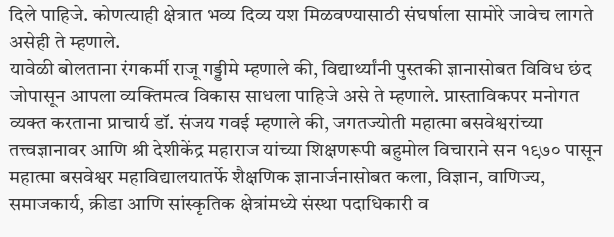दिले पाहिजे. कोणत्याही क्षेत्रात भव्य दिव्य यश मिळवण्यासाठी संघर्षाला सामोरे जावेच लागते असेही ते म्हणाले.
यावेळी बोलताना रंगकर्मी राजू गड्डीमे म्हणाले की, विद्यार्थ्यांनी पुस्तकी ज्ञानासोबत विविध छंद जोपासून आपला व्यक्तिमत्व विकास साधला पाहिजे असे ते म्हणाले. प्रास्ताविकपर मनोगत व्यक्त करताना प्राचार्य डॉ. संजय गवई म्हणाले की, जगतज्योती महात्मा बसवेश्वरांच्या तत्त्वज्ञानावर आणि श्री देशीकेंद्र महाराज यांच्या शिक्षणरूपी बहुमोल विचाराने सन १९७० पासून महात्मा बसवेश्वर महाविद्यालयातर्फे शैक्षणिक ज्ञानार्जनासोबत कला, विज्ञान, वाणिज्य, समाजकार्य, क्रीडा आणि सांस्कृतिक क्षेत्रांमध्ये संस्था पदाधिकारी व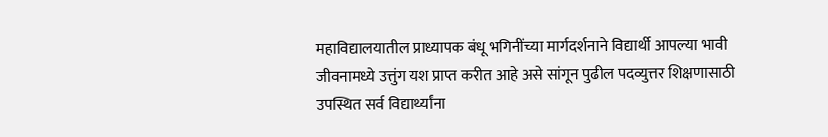महाविद्यालयातील प्राध्यापक बंधू भगिनींच्या मार्गदर्शनाने विद्यार्थी आपल्या भावी जीवनामध्ये उत्तुंग यश प्राप्त करीत आहे असे सांगून पुढील पदव्युत्तर शिक्षणासाठी उपस्थित सर्व विद्यार्थ्यांना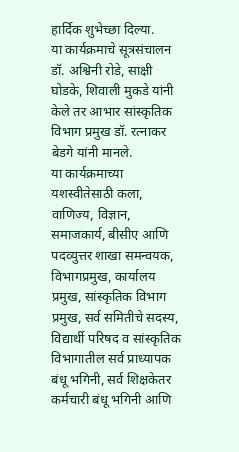हार्दिक शुभेच्छा दिल्या.
या कार्यक्रमाचे सूत्रसंचालन डॉ. अश्विनी रोडे, साक्षी घोडके, शिवाली मुकडे यांनी केले तर आभार सांस्कृतिक विभाग प्रमुख डॉ. रत्नाकर बेडगे यांनी मानले.
या कार्यक्रमाच्या यशस्वीतेसाठी कला, वाणिज्य, विज्ञान, समाजकार्य, बीसीए आणि पदव्युत्तर शाखा समन्वयक, विभागप्रमुख, कार्यालय प्रमुख, सांस्कृतिक विभाग प्रमुख, सर्व समितीचे सदस्य, विद्यार्थी परिषद व सांस्कृतिक विभागातील सर्व प्राध्यापक बंधू भगिनी, सर्व शिक्षकेतर कर्मचारी बंधू भगिनी आणि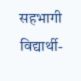सहभागी विद्यार्थी-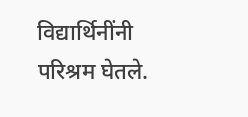विद्यार्थिनींनी परिश्रम घेतले.